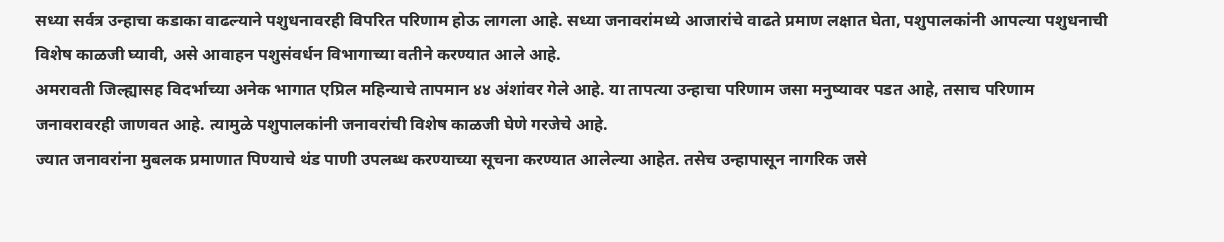सध्या सर्वत्र उन्हाचा कडाका वाढल्याने पशुधनावरही विपरित परिणाम होऊ लागला आहे. सध्या जनावरांमध्ये आजारांचे वाढते प्रमाण लक्षात घेता, पशुपालकांनी आपल्या पशुधनाची विशेष काळजी घ्यावी, असे आवाहन पशुसंवर्धन विभागाच्या वतीने करण्यात आले आहे.
अमरावती जिल्ह्यासह विदर्भाच्या अनेक भागात एप्रिल महिन्याचे तापमान ४४ अंशांवर गेले आहे. या तापत्या उन्हाचा परिणाम जसा मनुष्यावर पडत आहे, तसाच परिणाम जनावरावरही जाणवत आहे. त्यामुळे पशुपालकांनी जनावरांची विशेष काळजी घेणे गरजेचे आहे.
ज्यात जनावरांना मुबलक प्रमाणात पिण्याचे थंड पाणी उपलब्ध करण्याच्या सूचना करण्यात आलेल्या आहेत. तसेच उन्हापासून नागरिक जसे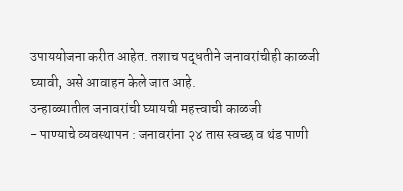उपाययोजना करीत आहेत. तशाच पद्धतीने जनावरांचीही काळजी घ्यावी, असे आवाहन केले जात आहे.
उन्हाळ्यातील जनावरांची घ्यायची महत्त्वाची काळजी
- पाण्याचे व्यवस्थापन : जनावरांना २४ तास स्वच्छ व थंड पाणी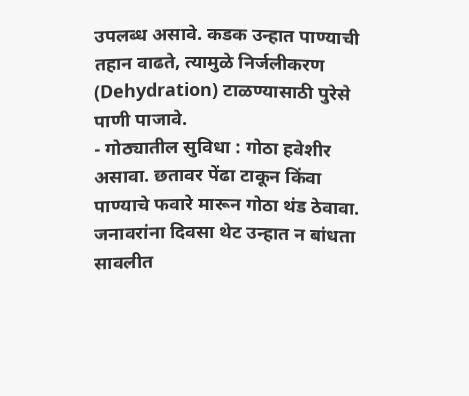उपलब्ध असावे. कडक उन्हात पाण्याची तहान वाढते, त्यामुळे निर्जलीकरण (Dehydration) टाळण्यासाठी पुरेसे पाणी पाजावे.
- गोठ्यातील सुविधा : गोठा हवेशीर असावा. छतावर पेंढा टाकून किंवा पाण्याचे फवारे मारून गोठा थंड ठेवावा. जनावरांना दिवसा थेट उन्हात न बांधता सावलीत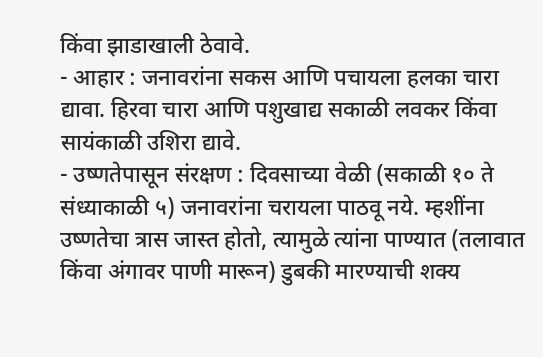किंवा झाडाखाली ठेवावे.
- आहार : जनावरांना सकस आणि पचायला हलका चारा द्यावा. हिरवा चारा आणि पशुखाद्य सकाळी लवकर किंवा सायंकाळी उशिरा द्यावे.
- उष्णतेपासून संरक्षण : दिवसाच्या वेळी (सकाळी १० ते संध्याकाळी ५) जनावरांना चरायला पाठवू नये. म्हशींना उष्णतेचा त्रास जास्त होतो, त्यामुळे त्यांना पाण्यात (तलावात किंवा अंगावर पाणी मारून) डुबकी मारण्याची शक्य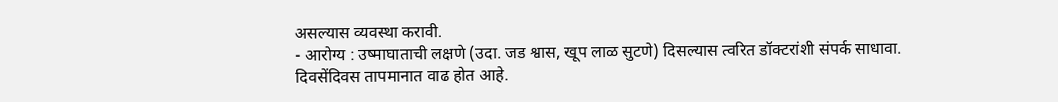असल्यास व्यवस्था करावी.
- आरोग्य : उष्माघाताची लक्षणे (उदा. जड श्वास, खूप लाळ सुटणे) दिसल्यास त्वरित डॉक्टरांशी संपर्क साधावा.
दिवसेंदिवस तापमानात वाढ होत आहे.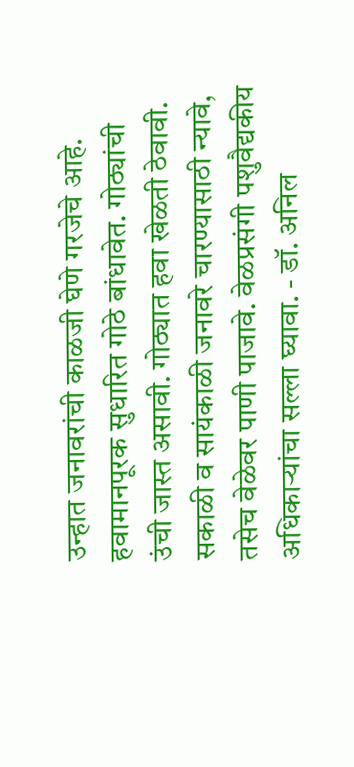उन्हात जनावरांची काळजी घेणे गरजेचे आहे. हवामानपूरक सुधारित गोठे बांधावेत. गोठ्यांची उंची जास्त असावी. गोठ्यात हवा खेळती ठेवावी. सकाळी व सायंकाळी जनावरे चारण्यासाठी न्यावे, तसेच वेळेवर पाणी पाजावे. वेळप्रसंगी पशुवैद्यकीय अधिकाऱ्यांचा सल्ला घ्यावा. - डॉ. अनिल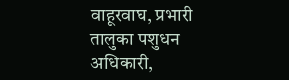वाहूरवाघ, प्रभारी तालुका पशुधन अधिकारी,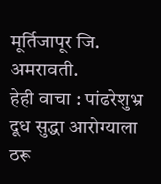मूर्तिजापूर जि. अमरावती.
हेही वाचा : पांढरेशुभ्र दूध सुद्धा आरोग्याला ठरू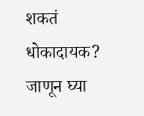शकतं धोकादायक? जाणून घ्या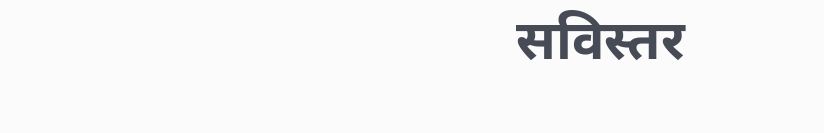सविस्तर